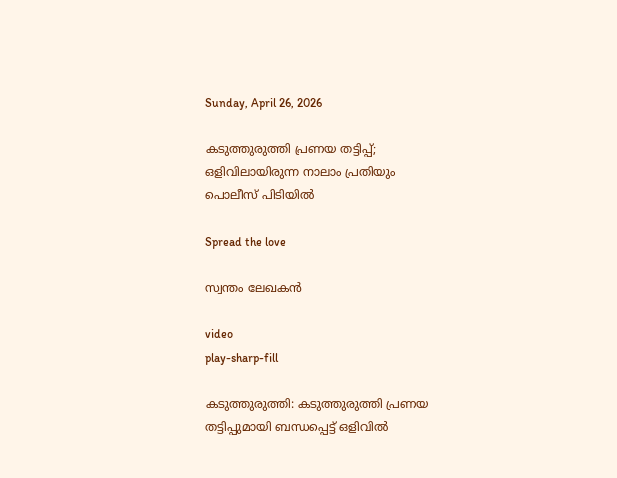Sunday, April 26, 2026

കടുത്തുരുത്തി പ്രണയ തട്ടിപ്പ്; ഒളിവിലായിരുന്ന നാലാം പ്രതിയും പൊലീസ് പിടിയിൽ

Spread the love

സ്വന്തം ലേഖകൻ

video
play-sharp-fill

കടുത്തുരുത്തി: കടുത്തുരുത്തി പ്രണയ തട്ടിപ്പുമായി ബന്ധപ്പെട്ട്‌ ഒളിവില്‍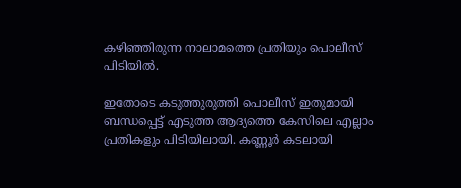കഴിഞ്ഞിരുന്ന നാലാമത്തെ പ്രതിയും പൊലീസ് പിടിയിൽ.

ഇതോടെ കടുത്തുരുത്തി പൊലീസ്‌ ഇതുമായി ബന്ധപ്പെട്ട്‌ എടുത്ത ആദ്യത്തെ കേസിലെ എല്ലാം പ്രതികളും പിടിയിലായി. കണ്ണൂര്‍ കടലായി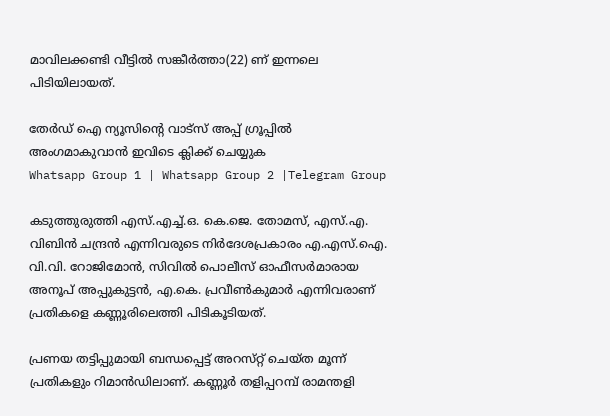മാവിലക്കണ്ടി വീട്ടില്‍ സങ്കീര്‍ത്താ(22) ണ്‌ ഇന്നലെ പിടിയിലായത്‌.

തേർഡ് ഐ ന്യൂസിന്റെ വാട്സ് അപ്പ് ഗ്രൂപ്പിൽ അംഗമാകുവാൻ ഇവിടെ ക്ലിക്ക് ചെയ്യുക
Whatsapp Group 1 | Whatsapp Group 2 |Telegram Group

കടുത്തുരുത്തി എസ്‌.എച്ച്‌.ഒ. കെ.ജെ. തോമസ്‌, എസ്‌.എ. വിബിന്‍ ചന്ദ്രന്‍ എന്നിവരുടെ നിര്‍ദേശപ്രകാരം എ.എസ്‌.ഐ. വി.വി. റോജിമോന്‍, സിവില്‍ പൊലീസ്‌ ഓഫീസര്‍മാരായ അനൂപ്‌ അപ്പുകുട്ടന്‍, എ.കെ. പ്രവീണ്‍കുമാര്‍ എന്നിവരാണ് പ്രതികളെ കണ്ണൂരിലെത്തി പിടികൂടിയത്‌.

പ്രണയ തട്ടിപ്പുമായി ബന്ധപ്പെട്ട്‌ അറസ്‌റ്റ് ചെയ്‌ത മൂന്ന് പ്രതികളും റിമാന്‍ഡിലാണ്‌. കണ്ണൂര്‍ തളിപ്പറമ്പ് രാമന്തളി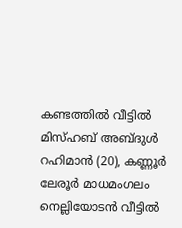കണ്ടത്തില്‍ വീട്ടില്‍ മിസ്‌ഹബ്‌ അബ്‌ദുള്‍ റഹിമാന്‍ (20), കണ്ണൂര്‍ ലേരൂര്‍ മാധമംഗലം നെല്ലിയോടന്‍ വീട്ടില്‍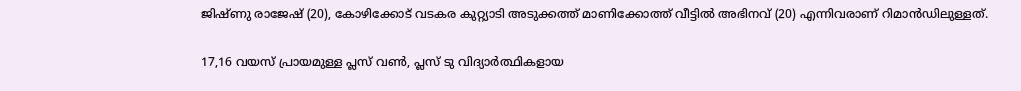ജിഷ്‌ണു രാജേഷ്‌ (20), കോഴിക്കോട്‌ വടകര കുറ്റ്യാടി അടുക്കത്ത്‌ മാണിക്കോത്ത്‌ വീട്ടില്‍ അഭിനവ്‌ (20) എന്നിവരാണ് റിമാന്‍ഡിലുള്ളത്‌.

17,16 വയസ്‌ പ്രായമുള്ള പ്ലസ്‌ വണ്‍, പ്ലസ്‌ ടു വിദ്യാര്‍ത്ഥികളായ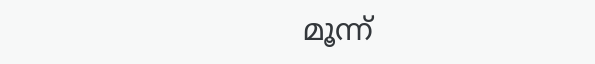മൂന്ന്‌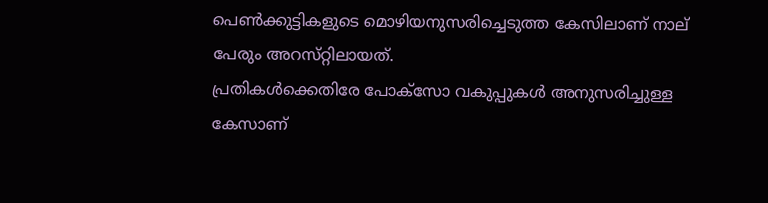പെണ്‍ക്കുട്ടികളുടെ മൊഴിയനുസരിച്ചെടുത്ത കേസിലാണ് നാല് പേരും അറസ്‌റ്റിലായത്‌.
പ്രതികള്‍ക്കെതിരേ പോക്‌സോ വകുപ്പുകള്‍ അനുസരിച്ചുള്ള കേസാണ്‌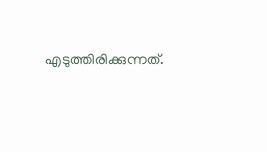എടുത്തിരിക്കുന്നത്‌.